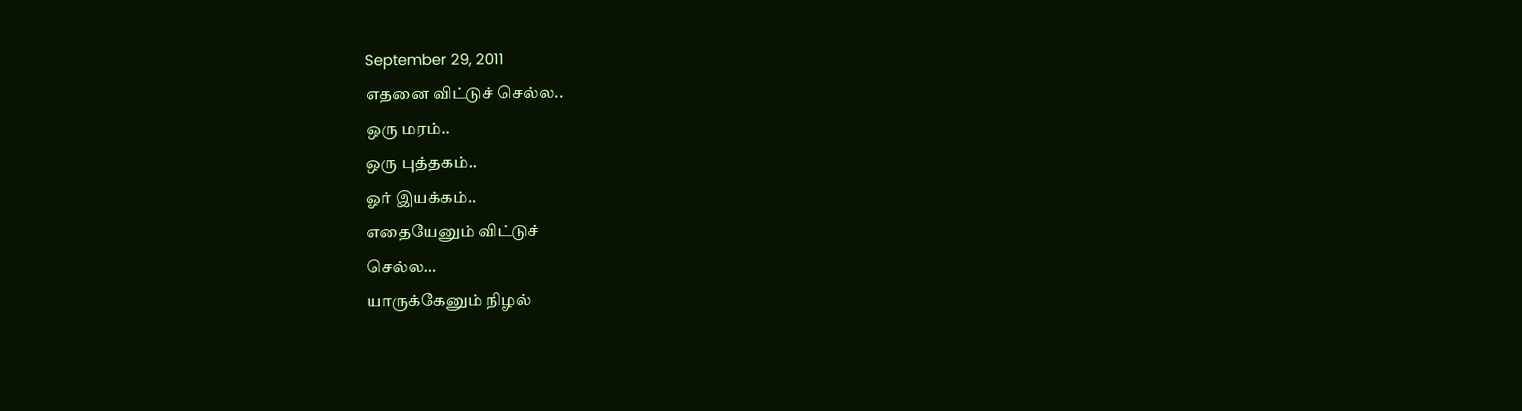September 29, 2011
எதனை விட்டுச் செல்ல..
ஒரு மரம்..
ஒரு புத்தகம்..
ஓர் இயக்கம்..
எதையேனும் விட்டுச்
செல்ல…
யாருக்கேனும் நிழல்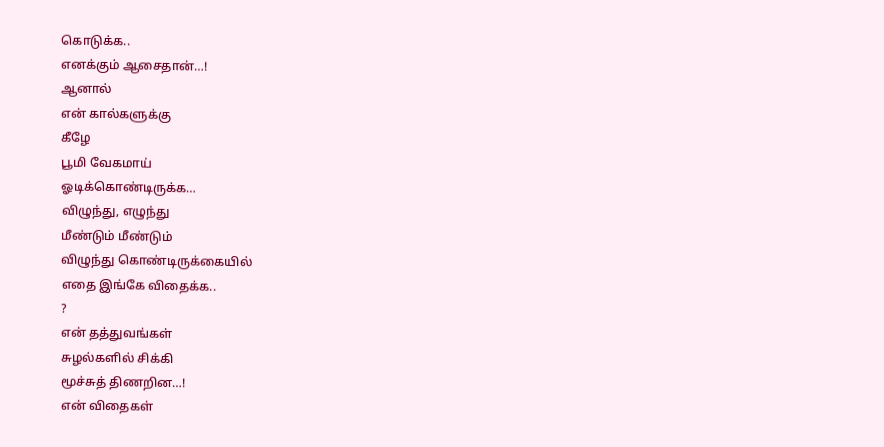கொடுக்க..
எனக்கும் ஆசைதான்…!
ஆனால்
என் கால்களுக்கு
கீழே
பூமி வேகமாய்
ஓடிக்கொண்டிருக்க…
விழுந்து, எழுந்து
மீண்டும் மீண்டும்
விழுந்து கொண்டிருக்கையில்
எதை இங்கே விதைக்க..
?
என் தத்துவங்கள்
சுழல்களில் சிக்கி
மூச்சுத் திணறின…!
என் விதைகள்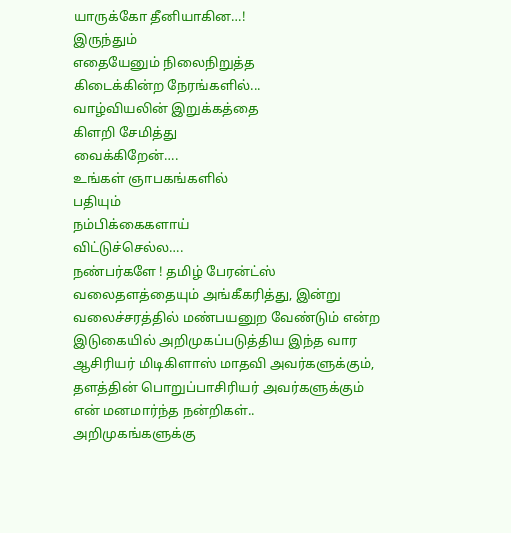யாருக்கோ தீனியாகின…!
இருந்தும்
எதையேனும் நிலைநிறுத்த
கிடைக்கின்ற நேரங்களில்...
வாழ்வியலின் இறுக்கத்தை
கிளறி சேமித்து
வைக்கிறேன்….
உங்கள் ஞாபகங்களில்
பதியும்
நம்பிக்கைகளாய்
விட்டுச்செல்ல….
நண்பர்களே ! தமிழ் பேரன்ட்ஸ் வலைதளத்தையும் அங்கீகரித்து, இன்று
வலைச்சரத்தில் மண்பயனுற வேண்டும் என்ற இடுகையில் அறிமுகப்படுத்திய இந்த வார ஆசிரியர் மிடிகிளாஸ் மாதவி அவர்களுக்கும், தளத்தின் பொறுப்பாசிரியர் அவர்களுக்கும் என் மனமார்ந்த நன்றிகள்..
அறிமுகங்களுக்கு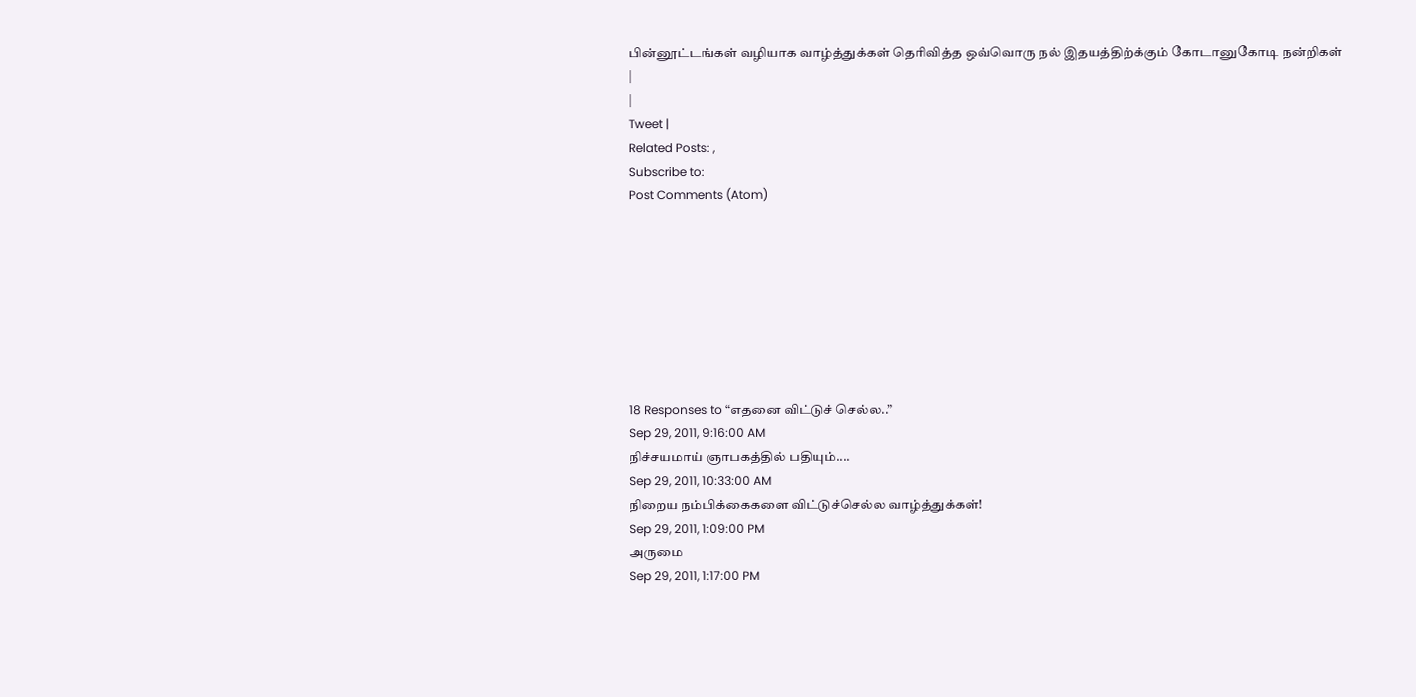பின்னூட்டங்கள் வழியாக வாழ்த்துக்கள் தெரிவித்த ஒவ்வொரு நல் இதயத்திற்க்கும் கோடானுகோடி நன்றிகள்
|
|
Tweet |
Related Posts: ,
Subscribe to:
Post Comments (Atom)








18 Responses to “எதனை விட்டுச் செல்ல..”
Sep 29, 2011, 9:16:00 AM
நிச்சயமாய் ஞாபகத்தில் பதியும்....
Sep 29, 2011, 10:33:00 AM
நிறைய நம்பிக்கைகளை விட்டுச்செல்ல வாழ்த்துக்கள்!
Sep 29, 2011, 1:09:00 PM
அருமை
Sep 29, 2011, 1:17:00 PM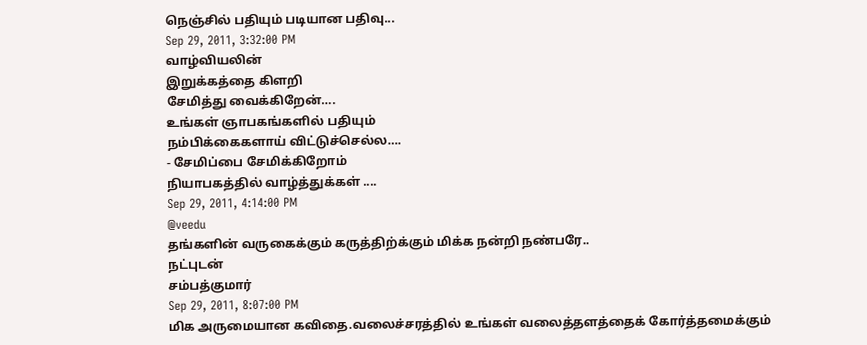நெஞ்சில் பதியும் படியான பதிவு...
Sep 29, 2011, 3:32:00 PM
வாழ்வியலின்
இறுக்கத்தை கிளறி
சேமித்து வைக்கிறேன்….
உங்கள் ஞாபகங்களில் பதியும்
நம்பிக்கைகளாய் விட்டுச்செல்ல….
- சேமிப்பை சேமிக்கிறோம்
நியாபகத்தில் வாழ்த்துக்கள் ....
Sep 29, 2011, 4:14:00 PM
@veedu
தங்களின் வருகைக்கும் கருத்திற்க்கும் மிக்க நன்றி நண்பரே..
நட்புடன்
சம்பத்குமார்
Sep 29, 2011, 8:07:00 PM
மிக அருமையான கவிதை.வலைச்சரத்தில் உங்கள் வலைத்தளத்தைக் கோர்த்தமைக்கும்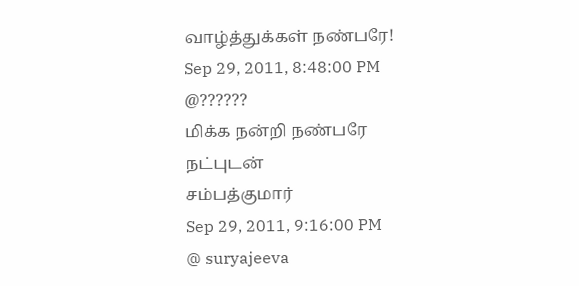வாழ்த்துக்கள் நண்பரே!
Sep 29, 2011, 8:48:00 PM
@??????
மிக்க நன்றி நண்பரே
நட்புடன்
சம்பத்குமார்
Sep 29, 2011, 9:16:00 PM
@ suryajeeva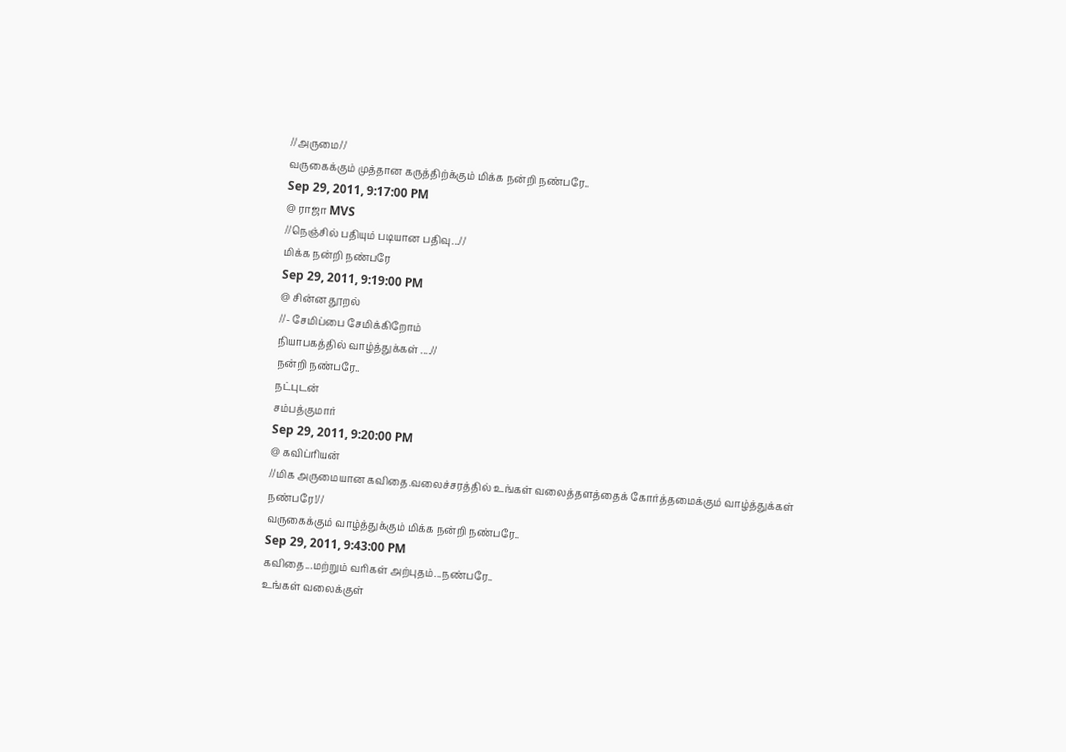//அருமை//
வருகைக்கும் முத்தான கருத்திற்க்கும் மிக்க நன்றி நண்பரே..
Sep 29, 2011, 9:17:00 PM
@ ராஜா MVS
//நெஞ்சில் பதியும் படியான பதிவு...//
மிக்க நன்றி நண்பரே
Sep 29, 2011, 9:19:00 PM
@ சின்ன தூறல்
//- சேமிப்பை சேமிக்கிறோம்
நியாபகத்தில் வாழ்த்துக்கள் ....//
நன்றி நண்பரே..
நட்புடன்
சம்பத்குமார்
Sep 29, 2011, 9:20:00 PM
@ கவிப்ரியன்
//மிக அருமையான கவிதை.வலைச்சரத்தில் உங்கள் வலைத்தளத்தைக் கோர்த்தமைக்கும் வாழ்த்துக்கள் நண்பரே!//
வருகைக்கும் வாழ்த்துக்கும் மிக்க நன்றி நண்பரே..
Sep 29, 2011, 9:43:00 PM
கவிதை...மற்றும் வரிகள் அற்புதம்...நண்பரே..
உங்கள் வலைக்குள்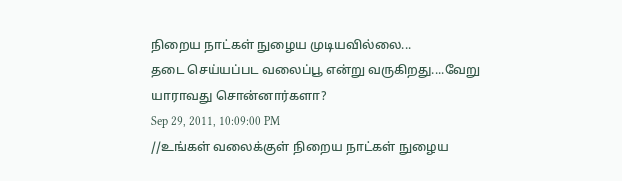நிறைய நாட்கள் நுழைய முடியவில்லை...
தடை செய்யப்பட வலைப்பூ என்று வருகிறது....வேறு யாராவது சொன்னார்களா?
Sep 29, 2011, 10:09:00 PM
//உங்கள் வலைக்குள் நிறைய நாட்கள் நுழைய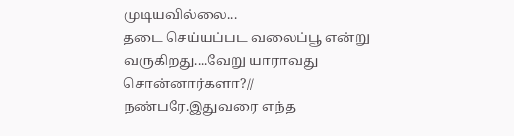முடியவில்லை...
தடை செய்யப்பட வலைப்பூ என்று வருகிறது....வேறு யாராவது சொன்னார்களா?//
நண்பரே.இதுவரை எந்த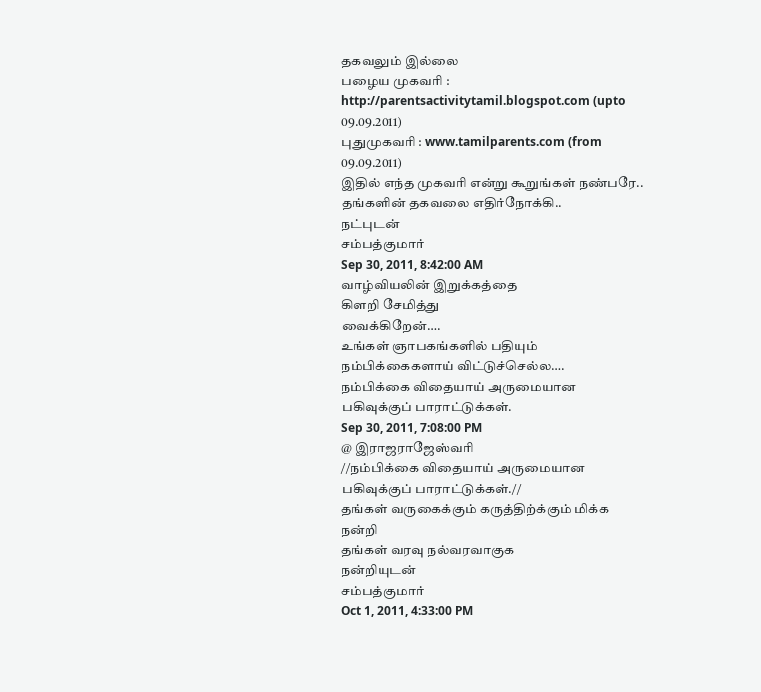தகவலும் இல்லை
பழைய முகவரி : http://parentsactivitytamil.blogspot.com (upto 09.09.2011)
புதுமுகவரி : www.tamilparents.com (from 09.09.2011)
இதில் எந்த முகவரி என்று கூறுங்கள் நண்பரே..
தங்களின் தகவலை எதிர்நோக்கி..
நட்புடன்
சம்பத்குமார்
Sep 30, 2011, 8:42:00 AM
வாழ்வியலின் இறுக்கத்தை
கிளறி சேமித்து
வைக்கிறேன்….
உங்கள் ஞாபகங்களில் பதியும்
நம்பிக்கைகளாய் விட்டுச்செல்ல….
நம்பிக்கை விதையாய் அருமையான பகிவுக்குப் பாராட்டுக்கள்.
Sep 30, 2011, 7:08:00 PM
@ இராஜராஜேஸ்வரி
//நம்பிக்கை விதையாய் அருமையான பகிவுக்குப் பாராட்டுக்கள்.//
தங்கள் வருகைக்கும் கருத்திற்க்கும் மிக்க நன்றி
தங்கள் வரவு நல்வரவாகுக
நன்றியுடன்
சம்பத்குமார்
Oct 1, 2011, 4:33:00 PM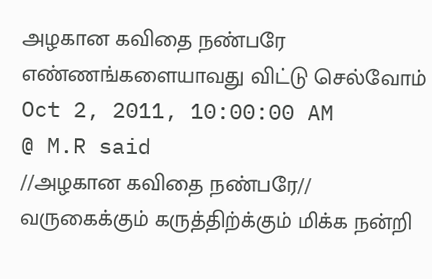அழகான கவிதை நண்பரே
எண்ணங்களையாவது விட்டு செல்வோம்
Oct 2, 2011, 10:00:00 AM
@ M.R said
//அழகான கவிதை நண்பரே//
வருகைக்கும் கருத்திற்க்கும் மிக்க நன்றி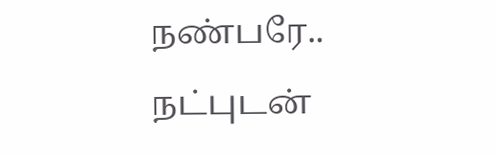நண்பரே..
நட்புடன்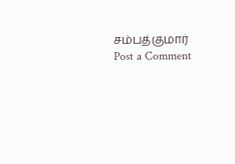சம்பத்குமார்
Post a Comment